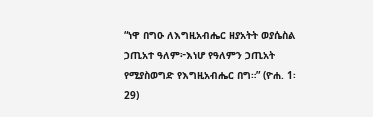“ነዋ በግዑ ለእግዚአብሔር ዘያአትት ወያሴስል ኃጢአተ ዓለም፦እነሆ የዓለምን ኃጢአት የሚያስወግድ የእግዚአብሔር በግ።” (ዮሐ. 1፡29)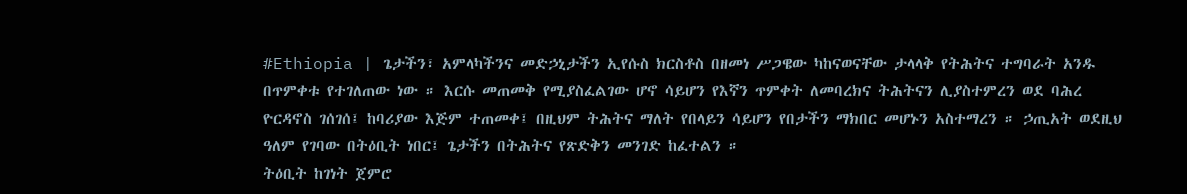#Ethiopia | ጌታችን፣ አምላካችንና መድኃኒታችን ኢየሱስ ክርስቶስ በዘመነ ሥጋዌው ካከናወናቸው ታላላቅ የትሕትና ተግባራት አንዱ በጥምቀቱ የተገለጠው ነው ። እርሱ መጠመቅ የሚያስፈልገው ሆኖ ሳይሆን የእኛን ጥምቀት ለመባረክና ትሕትናን ሊያስተምረን ወደ ባሕረ ዮርዳኖስ ገሰገሰ፤ ከባሪያው እጅም ተጠመቀ፤ በዚህም ትሕትና ማለት የበላይን ሳይሆን የበታችን ማክበር መሆኑን አስተማረን ። ኃጢአት ወደዚህ ዓለም የገባው በትዕቢት ነበር፤ ጌታችን በትሕትና የጽድቅን መንገድ ከፈተልን ።
ትዕቢት ከገነት ጀምሮ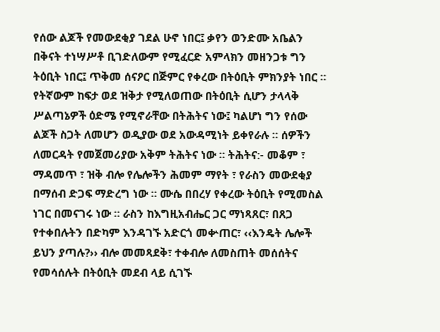የሰው ልጆች የመውደቂያ ገደል ሁኖ ነበር፤ ቃየን ወንድሙ አቤልን በቅናት ተነሣሥቶ ቢገድለውም የሚፈርድ አምላክን መዘንጋቱ ግን ትዕቢት ነበር፤ ጥቅመ ሰናዖር በጅምር የቀረው በትዕቢት ምክንያት ነበር ። የትኛውም ከፍታ ወደ ዝቅታ የሚለወጠው በትዕቢት ሲሆን ታላላቅ ሥልጣኔዎች ዕድሜ የሚኖራቸው በትሕትና ነው፤ ካልሆነ ግን የሰው ልጆች ስጋት ለመሆን ወዲያው ወደ አውዳሚነት ይቀየራሉ ። ሰዎችን ለመርዳት የመጀመሪያው አቅም ትሕትና ነው ። ትሕትና:- መቆም ፣ ማዳመጥ ፣ ዝቅ ብሎ የሌሎችን ሕመም ማየት ፣ የራስን መውደቂያ በማሰብ ድጋፍ ማድረግ ነው ። ሙሴ በበረሃ የቀረው ትዕቢት የሚመስል ነገር በመናገሩ ነው ። ራስን ከእግዚአብሔር ጋር ማነጻጸር፣ በጸጋ የተቀበሉትን በድካም እንዳገኙ አድርጎ መቍጠር፣ ‹‹እንዴት ሌሎች ይህን ያጣሉ?›› ብሎ መመጻደቅ፣ ተቀብሎ ለመስጠት መሰሰትና የመሳሰሉት በትዕቢት መደብ ላይ ሲገኙ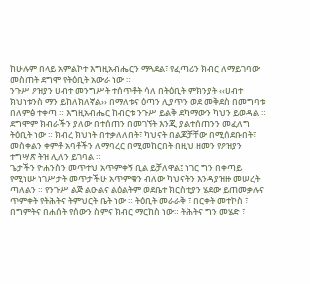ከሁሉም በላይ አምልኮተ እግዚአብሔርን ማጓደል፣ የፈጣሪን ክብር ለማይገባው መስጠት ደግሞ የትዕቢት አውራ ነው ።
ንጉሥ ዖዝያን ሀብተ መንግሥት ተሰጥቶት ሳለ በትዕቢት ምክንያት ‹‹ሀብተ ክህነቱንስ ማን ይከለክለኛል›› በማለቱና ዕጣን ሊያጥን ወደ መቅደስ በመግባቱ በለምፅ ተቀጣ ። እግዚአብሔር ከብርቱ ንጉሥ ይልቅ ደካማውን ካህን ይወዳል ። ደግሞም ክብራችን ያለው በተሰጠን በመገኘት እንጂ ያልተሰጠንን መፈለግ ትዕቢት ነው ። ክብረ ክህነት በተቃለለበት፣ ካህናት በልጆቻቸው በሚሰደቡበት፣ መስቀልን ቀምቶ አባቶችን ለማባረር በሚመከርበት በዚህ ዘመን የዖዝያን ተግሣጽ ትዝ ሊለን ይገባል ።
ጌታችን ዮሐንስን መጥተህ አጥምቀኝ ቢል ይቻለዋል፤ ነገር ግን በቀጣይ የሚነሡ ነገሥታት መጥታችሁ አጥምቁን ብለው ካህናትን እንዳያዝዙ መሠረት ጣለልን ። የንጉሥ ልጅ ልዑልና ልዕልትም ወደቤተ ክርስቲያን ሄደው ይጠመቃሉና ጥምቀት የትሕትና ትምህርት ቤት ነው ። ትዕቢት መራራቅ ፣ በርቀት መተኮስ ፣ በግምትና በሐሰት የሰውን ስምና ክብር ማርከስ ነው። ትሕትና ግን መሄድ ፣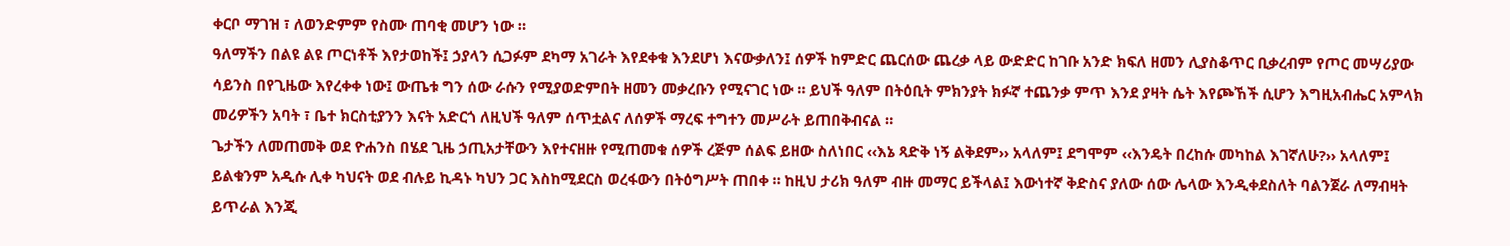ቀርቦ ማገዝ ፣ ለወንድምም የስሙ ጠባቂ መሆን ነው ።
ዓለማችን በልዩ ልዩ ጦርነቶች እየታወከች፤ ኃያላን ሲጋፉም ደካማ አገራት እየደቀቁ እንደሆነ እናውቃለን፤ ሰዎች ከምድር ጨርሰው ጨረቃ ላይ ውድድር ከገቡ አንድ ክፍለ ዘመን ሊያስቆጥር ቢቃረብም የጦር መሣሪያው ሳይንስ በየጊዜው እየረቀቀ ነው፤ ውጤቱ ግን ሰው ራሱን የሚያወድምበት ዘመን መቃረቡን የሚናገር ነው ። ይህች ዓለም በትዕቢት ምክንያት ክፉኛ ተጨንቃ ምጥ እንደ ያዛት ሴት እየጮኸች ሲሆን እግዚአብሔር አምላክ መሪዎችን አባት ፣ ቤተ ክርስቲያንን እናት አድርጎ ለዚህች ዓለም ሰጥቷልና ለሰዎች ማረፍ ተግተን መሥራት ይጠበቅብናል ።
ጌታችን ለመጠመቅ ወደ ዮሐንስ በሄደ ጊዜ ኃጢአታቸውን እየተናዘዙ የሚጠመቁ ሰዎች ረጅም ሰልፍ ይዘው ስለነበር ‹‹እኔ ጻድቅ ነኝ ልቅደም›› አላለም፤ ደግሞም ‹‹እንዴት በረከሱ መካከል እገኛለሁ?›› አላለም፤ ይልቁንም አዲሱ ሊቀ ካህናት ወደ ብሉይ ኪዳኑ ካህን ጋር እስከሚደርስ ወረፋውን በትዕግሥት ጠበቀ ። ከዚህ ታሪክ ዓለም ብዙ መማር ይችላል፤ እውነተኛ ቅድስና ያለው ሰው ሌላው እንዲቀደስለት ባልንጀራ ለማብዛት ይጥራል እንጂ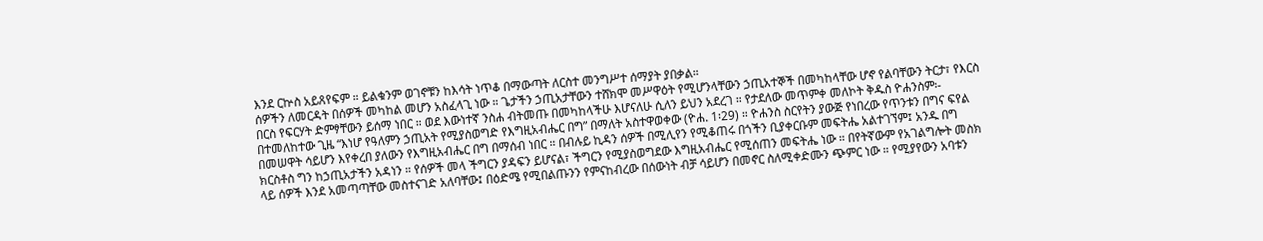እንደ ርኵስ አይጸየፍም ። ይልቁንም ወገኖቹን ከእሳት ነጥቆ በማውጣት ለርስተ መንግሥተ ሰማያት ያበቃል።
ሰዎችን ለመርዳት በሰዎች መካከል መሆን አስፈላጊ ነው ። ጌታችን ኃጢአታቸውን ተሸክሞ መሥዋዕት የሚሆንላቸውን ኃጢአተኞች በመካከላቸው ሆኖ የልባቸውን ትርታ፣ የእርስ በርስ የፍርሃት ድምፃቸውን ይሰማ ነበር ። ወደ እውነተኛ ንስሐ ብትመጡ በመካከላችሁ እሆናለሁ ሲለን ይህን አደረገ ። የታደለው መጥምቀ መለኮት ቅዱስ ዮሐንስም፡- በተመለከተው ጊዜ “እነሆ የዓለምን ኃጢአት የሚያስወግድ የእግዚአብሔር በግ” በማለት አስተዋወቀው (ዮሐ. 1፡29) ። ዮሐንስ ስርየትን ያውጅ የነበረው የጥንቱን በግና ፍየል በመሠዋት ሳይሆን እየቀረበ ያለውን የእግዚአብሔር በግ በማሰብ ነበር ። በብሉይ ኪዳን ሰዎች በሚሊየን የሚቆጠሩ በጎችን ቢያቀርቡም መፍትሔ አልተገኘም፤ አንዱ በግ ክርስቶስ ግን ከኃጢአታችን አዳነን ። የሰዎች መላ ችግርን ያዳፍን ይሆናል፣ ችግርን የሚያስወግደው እግዚአብሔር የሚሰጠን መፍትሔ ነው ። በየትኛውም የአገልግሎት መስክ ላይ ሰዎች እንደ አመጣጣቸው መስተናገድ አለባቸው፤ በዕድሜ የሚበልጡንን የምናከብረው በሰውነት ብቻ ሳይሆን በመኖር ስለሚቀድሙን ጭምር ነው ። የሚያየውን አባቱን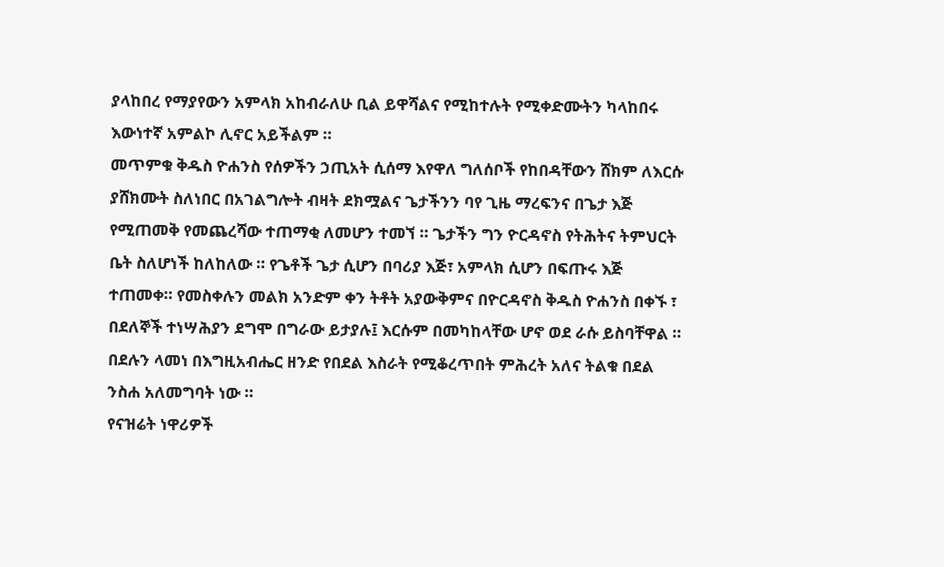ያላከበረ የማያየውን አምላክ አከብራለሁ ቢል ይዋሻልና የሚከተሉት የሚቀድሙትን ካላከበሩ እውነተኛ አምልኮ ሊኖር አይችልም ።
መጥምቁ ቅዱስ ዮሐንስ የሰዎችን ኃጢአት ሲሰማ እየዋለ ግለሰቦች የከበዳቸውን ሸክም ለእርሱ ያሸክሙት ስለነበር በአገልግሎት ብዛት ደክሟልና ጌታችንን ባየ ጊዜ ማረፍንና በጌታ እጅ የሚጠመቅ የመጨረሻው ተጠማቂ ለመሆን ተመኘ ። ጌታችን ግን ዮርዳኖስ የትሕትና ትምህርት ቤት ስለሆነች ከለከለው ። የጌቶች ጌታ ሲሆን በባሪያ እጅ፣ አምላክ ሲሆን በፍጡሩ እጅ ተጠመቀ። የመስቀሉን መልክ አንድም ቀን ትቶት አያውቅምና በዮርዳኖስ ቅዱስ ዮሐንስ በቀኙ ፣ በደለኞች ተነሣሕያን ደግሞ በግራው ይታያሉ፤ እርሱም በመካከላቸው ሆኖ ወደ ራሱ ይስባቸዋል ። በደሉን ላመነ በእግዚአብሔር ዘንድ የበደል እስራት የሚቆረጥበት ምሕረት አለና ትልቁ በደል ንስሐ አለመግባት ነው ።
የናዝሬት ነዋሪዎች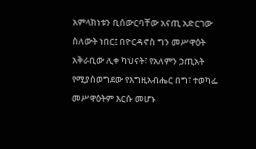አምላክነቱን ቢሰውርባቸው አናጢ አድርገው ስለውት ነበር፤ በዮርዳኖስ ግን መሥዋዕት አቅራቢው ሊቀ ካህናት፣ የአለምን ኃጢአት የሚያስወግደው የእግዚአብሔር በግ፣ ተወካፌ መሥዋዕትም እርሱ መሆኑ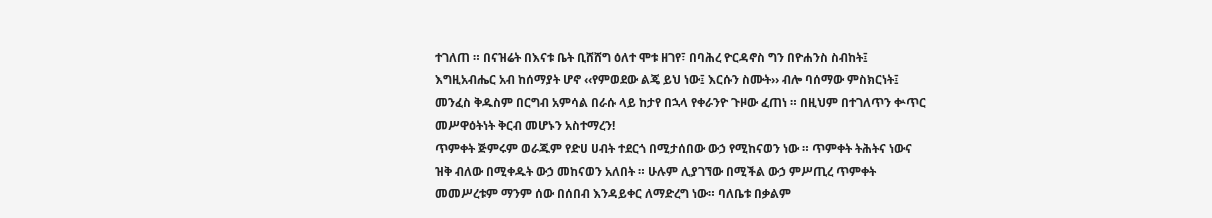ተገለጠ ። በናዝሬት በእናቱ ቤት ቢሸሸግ ዕለተ ሞቱ ዘገየ፣ በባሕረ ዮርዳኖስ ግን በዮሐንስ ስብከት፤ እግዚአብሔር አብ ከሰማያት ሆኖ ‹‹የምወደው ልጄ ይህ ነው፤ እርሱን ስሙት›› ብሎ ባሰማው ምስክርነት፤ መንፈስ ቅዱስም በርግብ አምሳል በራሱ ላይ ከታየ በኋላ የቀራንዮ ጉዞው ፈጠነ ። በዚህም በተገለጥን ቍጥር መሥዋዕትነት ቅርብ መሆኑን አስተማረን!
ጥምቀት ጅምሩም ወራጁም የድሀ ሀብት ተደርጎ በሚታሰበው ውኃ የሚከናወን ነው ። ጥምቀት ትሕትና ነውና ዝቅ ብለው በሚቀዱት ውኃ መከናወን አለበት ። ሁሉም ሊያገኘው በሚችል ውኃ ምሥጢረ ጥምቀት መመሥረቱም ማንም ሰው በሰበብ እንዳይቀር ለማድረግ ነው። ባለቤቱ በቃልም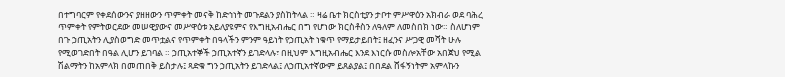በተግባርም የቀደሰውንና ያዘዘውን ጥምቀት መናቅ ከድኅነት መጉደልን ያስከትላል ። ዛሬ ቤተ ክርስቲያን ታቦተ ምሥዋዕን አክብራ ወደ ባሕረ ጥምቀት የምትወርደው መሠዊያውና መሥዋዕቱ አይለያዩምና የእግዚአብሔር በግ የሆነው ክርስቶስን ለዓለም ለመስበክ ነው። ስለሆነም በጉ ኃጢአትን ሊያስወግድ መጥቷልና የጥምቀት በዓላችን ምንም ዓይነት የኃጢአት ነቁጥ የማይታይበት፤ ዘፈንና ሥጋዊ መሻት ሁሉ የሚወገድበት በዓል ሊሆን ይገባል ። ኃጢአተኞች ኃጢአተኛን ይገድላሉ፣ በዚህም እግዚአብሔር እንደ እነርሱ መስሎአቸው አበጀህ የሚል ሽልማትን ከአምላክ በመጠበቅ ይስታሉ፤ ጻድቁ ግን ኃጢአትን ይገድላል፤ ለኃጢአተኛውም ይጸልያል፤ በበደል ሸፋኝነትም አምላኩን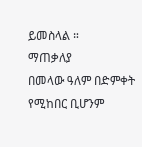ይመስላል ።
ማጠቃለያ
በመላው ዓለም በድምቀት የሚከበር ቢሆንም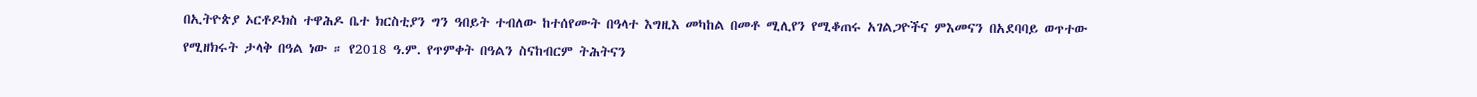በኢትዮጵያ ኦርቶዶክስ ተዋሕዶ ቤተ ክርስቲያን ግን ዓበይት ተብለው ከተሰየሙት በዓላተ እግዚእ መካከል በመቶ ሚሊየን የሚቆጠሩ አገልጋዮችና ምእመናን በአደባባይ ወጥተው የሚዘክሩት ታላቅ በዓል ነው ። የ2018 ዓ.ም. የጥምቀት በዓልን ስናከብርም ትሕትናን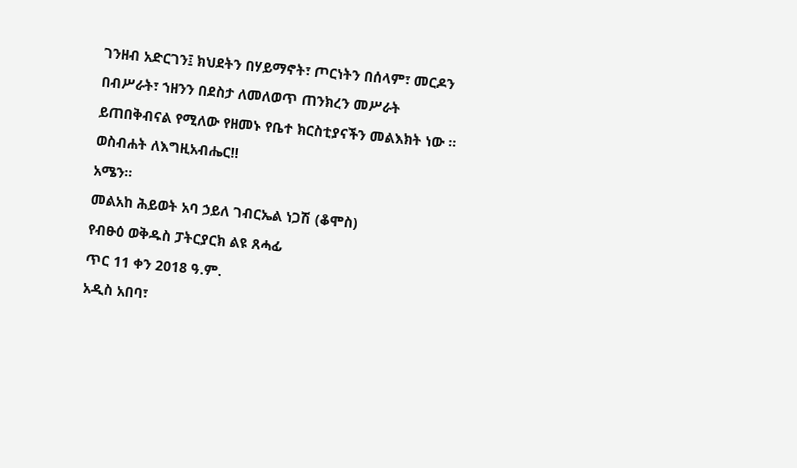ገንዘብ አድርገን፤ ክህደትን በሃይማኖት፣ ጦርነትን በሰላም፣ መርዶን በብሥራት፣ ኀዘንን በደስታ ለመለወጥ ጠንክረን መሥራት ይጠበቅብናል የሚለው የዘመኑ የቤተ ክርስቲያናችን መልእክት ነው ።
ወስብሐት ለእግዚአብሔር!!
አሜን፡፡
መልአከ ሕይወት አባ ኃይለ ገብርኤል ነጋሽ (ቆሞስ)
የብፁዕ ወቅዱስ ፓትርያርክ ልዩ ጸሓፊ
ጥር 11 ቀን 2018 ዓ.ም.
አዲስ አበባ፣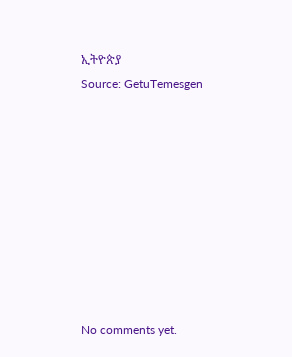ኢትዮጵያ
Source: GetuTemesgen









No comments yet.